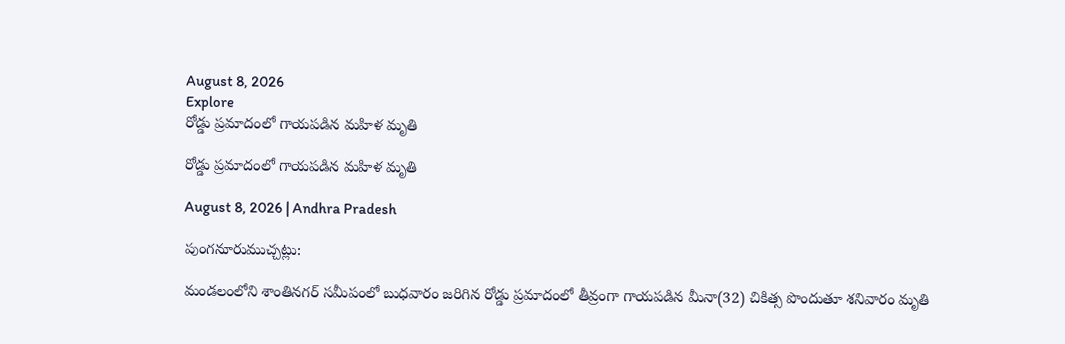August 8, 2026
Explore
రోడ్డు ప్రమాదంలో గాయపడిన మహిళ మృతి

రోడ్డు ప్రమాదంలో గాయపడిన మహిళ మృతి

August 8, 2026 | Andhra Pradesh

పుంగనూరుముచ్చట్లు:

మండలంలోని శాంతినగర్‌ సమీపంలో బుధవారం జరిగిన రోడ్డు ప్రమాదంలో తీవ్రంగా గాయపడిన మీనా(32) చికిత్స పొందుతూ శనివారం మృతి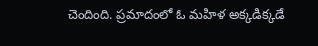చెందింది. ప్రమాదంలో ఓ మహిళ అక్కడిక్కడే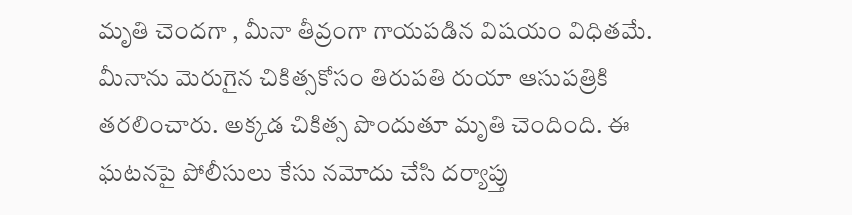మృతి చెందగా , మీనా తీవ్రంగా గాయపడిన విషయం విధితమే. మీనాను మెరుగైన చికిత్సకోసం తిరుపతి రుయా ఆసుపత్రికి తరలించారు. అక్కడ చికిత్స పొందుతూ మృతి చెందింది. ఈ ఘటనపై పోలీసులు కేసు నమోదు చేసి దర్యాప్తు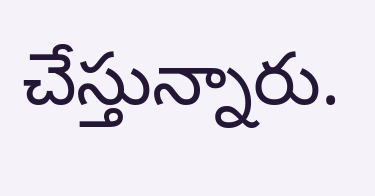చేస్తున్నారు.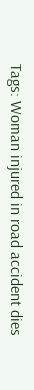Tags: Woman injured in road accident dies